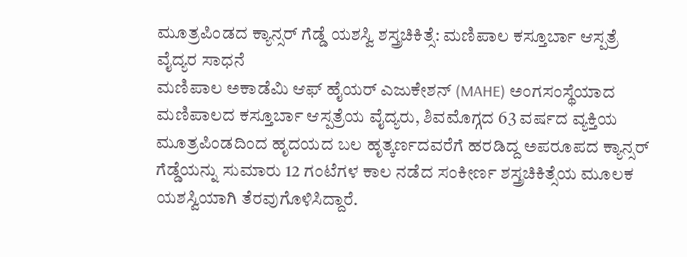ಮೂತ್ರಪಿಂಡದ ಕ್ಯಾನ್ಸರ್ ಗೆಡ್ಡೆ ಯಶಸ್ವಿ ಶಸ್ತ್ರಚಿಕಿತ್ಸೆ: ಮಣಿಪಾಲ ಕಸ್ತೂರ್ಬಾ ಆಸ್ಪತ್ರೆ ವೈದ್ಯರ ಸಾಧನೆ
ಮಣಿಪಾಲ ಅಕಾಡೆಮಿ ಆಫ್ ಹೈಯರ್ ಎಜುಕೇಶನ್ (MAHE) ಅಂಗಸಂಸ್ಥೆಯಾದ ಮಣಿಪಾಲದ ಕಸ್ತೂರ್ಬಾ ಆಸ್ಪತ್ರೆಯ ವೈದ್ಯರು, ಶಿವಮೊಗ್ಗದ 63 ವರ್ಷದ ವ್ಯಕ್ತಿಯ ಮೂತ್ರಪಿಂಡದಿಂದ ಹೃದಯದ ಬಲ ಹೃತ್ಕರ್ಣದವರೆಗೆ ಹರಡಿದ್ದ ಅಪರೂಪದ ಕ್ಯಾನ್ಸರ್ ಗೆಡ್ಡೆಯನ್ನು ಸುಮಾರು 12 ಗಂಟೆಗಳ ಕಾಲ ನಡೆದ ಸಂಕೀರ್ಣ ಶಸ್ತ್ರಚಿಕಿತ್ಸೆಯ ಮೂಲಕ ಯಶಸ್ವಿಯಾಗಿ ತೆರವುಗೊಳಿಸಿದ್ದಾರೆ.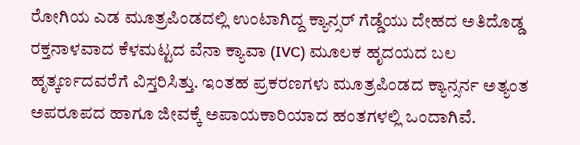ರೋಗಿಯ ಎಡ ಮೂತ್ರಪಿಂಡದಲ್ಲಿ ಉಂಟಾಗಿದ್ದ ಕ್ಯಾನ್ಸರ್ ಗೆಡ್ಡೆಯು ದೇಹದ ಅತಿದೊಡ್ಡ ರಕ್ತನಾಳವಾದ ಕೆಳಮಟ್ಟದ ವೆನಾ ಕ್ಯಾವಾ (IVC) ಮೂಲಕ ಹೃದಯದ ಬಲ ಹೃತ್ಕರ್ಣದವರೆಗೆ ವಿಸ್ತರಿಸಿತ್ತು. ಇಂತಹ ಪ್ರಕರಣಗಳು ಮೂತ್ರಪಿಂಡದ ಕ್ಯಾನ್ಸರ್ನ ಅತ್ಯಂತ ಅಪರೂಪದ ಹಾಗೂ ಜೀವಕ್ಕೆ ಅಪಾಯಕಾರಿಯಾದ ಹಂತಗಳಲ್ಲಿ ಒಂದಾಗಿವೆ.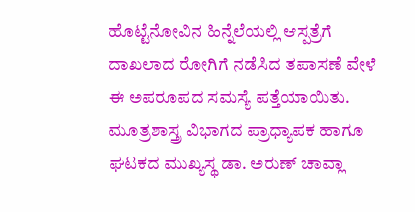ಹೊಟ್ಟೆನೋವಿನ ಹಿನ್ನೆಲೆಯಲ್ಲಿ ಆಸ್ಪತ್ರೆಗೆ ದಾಖಲಾದ ರೋಗಿಗೆ ನಡೆಸಿದ ತಪಾಸಣೆ ವೇಳೆ ಈ ಅಪರೂಪದ ಸಮಸ್ಯೆ ಪತ್ತೆಯಾಯಿತು. ಮೂತ್ರಶಾಸ್ತ್ರ ವಿಭಾಗದ ಪ್ರಾಧ್ಯಾಪಕ ಹಾಗೂ ಘಟಕದ ಮುಖ್ಯಸ್ಥ ಡಾ. ಅರುಣ್ ಚಾವ್ಲಾ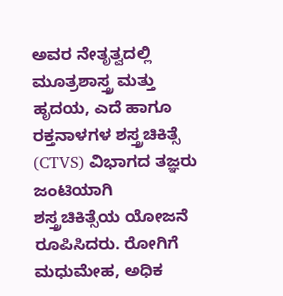ಅವರ ನೇತೃತ್ವದಲ್ಲಿ ಮೂತ್ರಶಾಸ್ತ್ರ ಮತ್ತು ಹೃದಯ, ಎದೆ ಹಾಗೂ ರಕ್ತನಾಳಗಳ ಶಸ್ತ್ರಚಿಕಿತ್ಸೆ (CTVS) ವಿಭಾಗದ ತಜ್ಞರು ಜಂಟಿಯಾಗಿ ಶಸ್ತ್ರಚಿಕಿತ್ಸೆಯ ಯೋಜನೆ ರೂಪಿಸಿದರು. ರೋಗಿಗೆ ಮಧುಮೇಹ, ಅಧಿಕ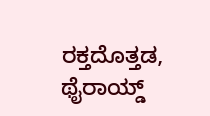ರಕ್ತದೊತ್ತಡ, ಥೈರಾಯ್ಡ್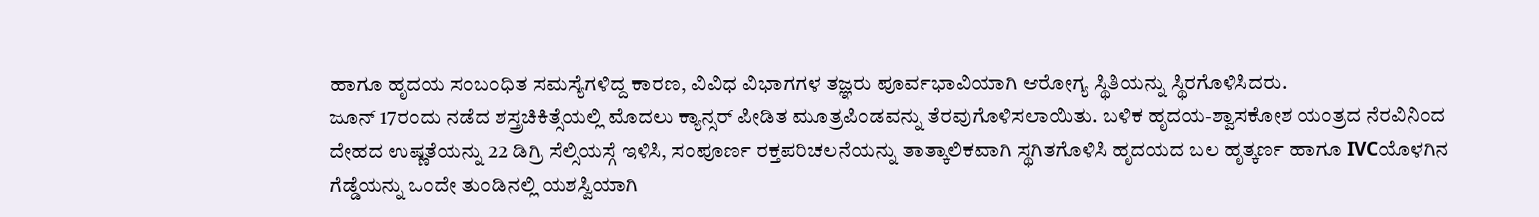ಹಾಗೂ ಹೃದಯ ಸಂಬಂಧಿತ ಸಮಸ್ಯೆಗಳಿದ್ದ ಕಾರಣ, ವಿವಿಧ ವಿಭಾಗಗಳ ತಜ್ಞರು ಪೂರ್ವಭಾವಿಯಾಗಿ ಆರೋಗ್ಯ ಸ್ಥಿತಿಯನ್ನು ಸ್ಥಿರಗೊಳಿಸಿದರು.
ಜೂನ್ 17ರಂದು ನಡೆದ ಶಸ್ತ್ರಚಿಕಿತ್ಸೆಯಲ್ಲಿ ಮೊದಲು ಕ್ಯಾನ್ಸರ್ ಪೀಡಿತ ಮೂತ್ರಪಿಂಡವನ್ನು ತೆರವುಗೊಳಿಸಲಾಯಿತು. ಬಳಿಕ ಹೃದಯ-ಶ್ವಾಸಕೋಶ ಯಂತ್ರದ ನೆರವಿನಿಂದ ದೇಹದ ಉಷ್ಣತೆಯನ್ನು 22 ಡಿಗ್ರಿ ಸೆಲ್ಸಿಯಸ್ಗೆ ಇಳಿಸಿ, ಸಂಪೂರ್ಣ ರಕ್ತಪರಿಚಲನೆಯನ್ನು ತಾತ್ಕಾಲಿಕವಾಗಿ ಸ್ಥಗಿತಗೊಳಿಸಿ ಹೃದಯದ ಬಲ ಹೃತ್ಕರ್ಣ ಹಾಗೂ IVCಯೊಳಗಿನ ಗೆಡ್ಡೆಯನ್ನು ಒಂದೇ ತುಂಡಿನಲ್ಲಿ ಯಶಸ್ವಿಯಾಗಿ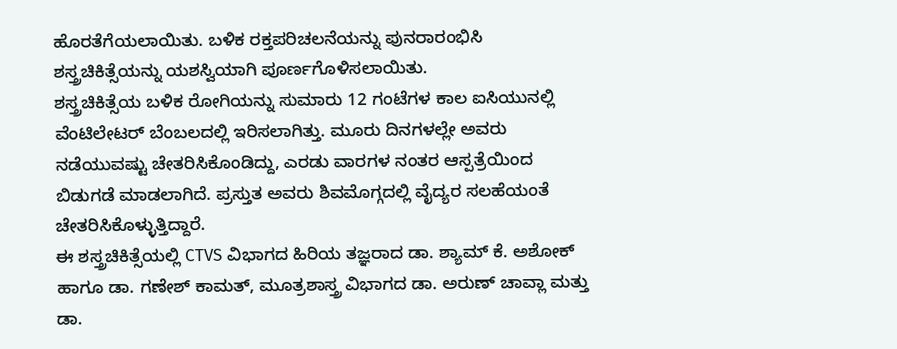ಹೊರತೆಗೆಯಲಾಯಿತು. ಬಳಿಕ ರಕ್ತಪರಿಚಲನೆಯನ್ನು ಪುನರಾರಂಭಿಸಿ ಶಸ್ತ್ರಚಿಕಿತ್ಸೆಯನ್ನು ಯಶಸ್ವಿಯಾಗಿ ಪೂರ್ಣಗೊಳಿಸಲಾಯಿತು.
ಶಸ್ತ್ರಚಿಕಿತ್ಸೆಯ ಬಳಿಕ ರೋಗಿಯನ್ನು ಸುಮಾರು 12 ಗಂಟೆಗಳ ಕಾಲ ಐಸಿಯುನಲ್ಲಿ ವೆಂಟಿಲೇಟರ್ ಬೆಂಬಲದಲ್ಲಿ ಇರಿಸಲಾಗಿತ್ತು. ಮೂರು ದಿನಗಳಲ್ಲೇ ಅವರು ನಡೆಯುವಷ್ಟು ಚೇತರಿಸಿಕೊಂಡಿದ್ದು, ಎರಡು ವಾರಗಳ ನಂತರ ಆಸ್ಪತ್ರೆಯಿಂದ ಬಿಡುಗಡೆ ಮಾಡಲಾಗಿದೆ. ಪ್ರಸ್ತುತ ಅವರು ಶಿವಮೊಗ್ಗದಲ್ಲಿ ವೈದ್ಯರ ಸಲಹೆಯಂತೆ ಚೇತರಿಸಿಕೊಳ್ಳುತ್ತಿದ್ದಾರೆ.
ಈ ಶಸ್ತ್ರಚಿಕಿತ್ಸೆಯಲ್ಲಿ CTVS ವಿಭಾಗದ ಹಿರಿಯ ತಜ್ಞರಾದ ಡಾ. ಶ್ಯಾಮ್ ಕೆ. ಅಶೋಕ್ ಹಾಗೂ ಡಾ. ಗಣೇಶ್ ಕಾಮತ್, ಮೂತ್ರಶಾಸ್ತ್ರ ವಿಭಾಗದ ಡಾ. ಅರುಣ್ ಚಾವ್ಲಾ ಮತ್ತು ಡಾ.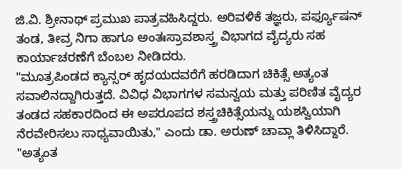ಜಿ.ವಿ. ಶ್ರೀನಾಥ್ ಪ್ರಮುಖ ಪಾತ್ರವಹಿಸಿದ್ದರು. ಅರಿವಳಿಕೆ ತಜ್ಞರು, ಪರ್ಫ್ಯೂಷನ್ ತಂಡ, ತೀವ್ರ ನಿಗಾ ಹಾಗೂ ಅಂತಃಸ್ರಾವಶಾಸ್ತ್ರ ವಿಭಾಗದ ವೈದ್ಯರು ಸಹ ಕಾರ್ಯಾಚರಣೆಗೆ ಬೆಂಬಲ ನೀಡಿದರು.
"ಮೂತ್ರಪಿಂಡದ ಕ್ಯಾನ್ಸರ್ ಹೃದಯದವರೆಗೆ ಹರಡಿದಾಗ ಚಿಕಿತ್ಸೆ ಅತ್ಯಂತ ಸವಾಲಿನದ್ದಾಗಿರುತ್ತದೆ. ವಿವಿಧ ವಿಭಾಗಗಳ ಸಮನ್ವಯ ಮತ್ತು ಪರಿಣಿತ ವೈದ್ಯರ ತಂಡದ ಸಹಕಾರದಿಂದ ಈ ಅಪರೂಪದ ಶಸ್ತ್ರಚಿಕಿತ್ಸೆಯನ್ನು ಯಶಸ್ವಿಯಾಗಿ ನೆರವೇರಿಸಲು ಸಾಧ್ಯವಾಯಿತು," ಎಂದು ಡಾ. ಅರುಣ್ ಚಾವ್ಲಾ ತಿಳಿಸಿದ್ದಾರೆ.
"ಅತ್ಯಂತ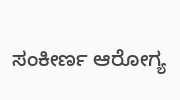ಸಂಕೀರ್ಣ ಆರೋಗ್ಯ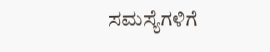ಸಮಸ್ಯೆಗಳಿಗೆ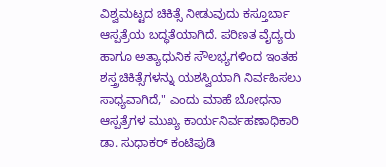ವಿಶ್ವಮಟ್ಟದ ಚಿಕಿತ್ಸೆ ನೀಡುವುದು ಕಸ್ತೂರ್ಬಾ ಆಸ್ಪತ್ರೆಯ ಬದ್ಧತೆಯಾಗಿದೆ. ಪರಿಣತ ವೈದ್ಯರು ಹಾಗೂ ಅತ್ಯಾಧುನಿಕ ಸೌಲಭ್ಯಗಳಿಂದ ಇಂತಹ ಶಸ್ತ್ರಚಿಕಿತ್ಸೆಗಳನ್ನು ಯಶಸ್ವಿಯಾಗಿ ನಿರ್ವಹಿಸಲು ಸಾಧ್ಯವಾಗಿದೆ," ಎಂದು ಮಾಹೆ ಬೋಧನಾ ಆಸ್ಪತ್ರೆಗಳ ಮುಖ್ಯ ಕಾರ್ಯನಿರ್ವಹಣಾಧಿಕಾರಿ ಡಾ. ಸುಧಾಕರ್ ಕಂಟಿಪುಡಿ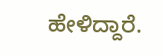ಹೇಳಿದ್ದಾರೆ.